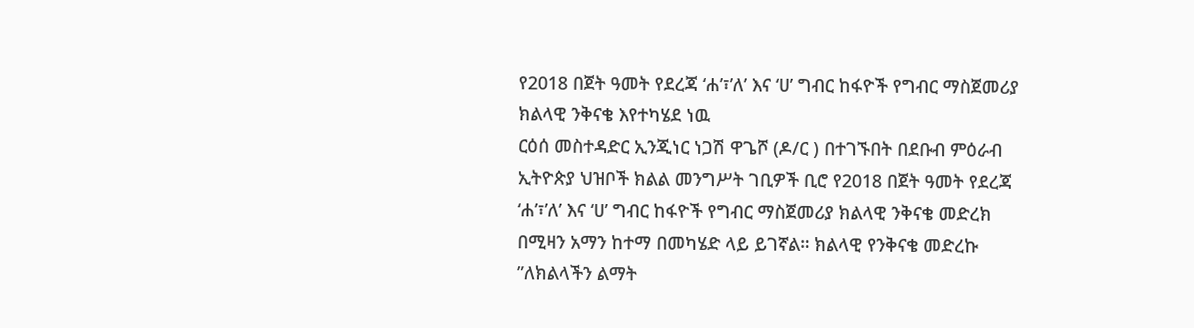የ2018 በጀት ዓመት የደረጃ ‘ሐ’፣’ለ’ እና ‘ሀ’ ግብር ከፋዮች የግብር ማስጀመሪያ ክልላዊ ንቅናቄ እየተካሄደ ነዉ
ርዕሰ መስተዳድር ኢንጂነር ነጋሽ ዋጌሾ (ዶ/ር ) በተገኙበት በደቡብ ምዕራብ ኢትዮጵያ ህዝቦች ክልል መንግሥት ገቢዎች ቢሮ የ2018 በጀት ዓመት የደረጃ ‘ሐ’፣’ለ’ እና ‘ሀ’ ግብር ከፋዮች የግብር ማስጀመሪያ ክልላዊ ንቅናቄ መድረክ በሚዛን አማን ከተማ በመካሄድ ላይ ይገኛል። ክልላዊ የንቅናቄ መድረኩ ”ለክልላችን ልማት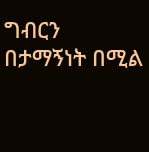ግብርን በታማኝነት በሚል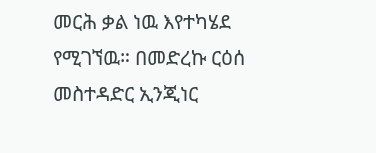መርሕ ቃል ነዉ እየተካሄደ የሚገኘዉ። በመድረኩ ርዕሰ መስተዳድር ኢንጂነር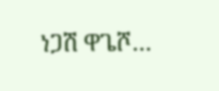ነጋሽ ዋጌሾ…